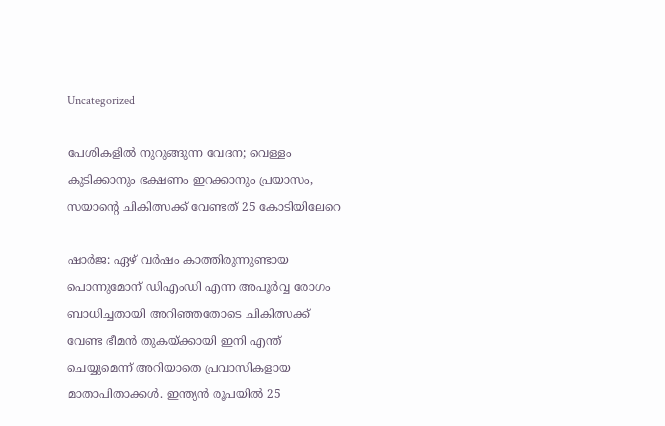Uncategorized

പേശികളിൽ നുറുങ്ങുന്ന വേദന; വെള്ളം കുടിക്കാനും ഭക്ഷണം ഇറക്കാനും പ്രയാസം, സയാന്‍റെ ചികിത്സക്ക് വേണ്ടത് 25 കോടിയിലേറെ

ഷാര്‍ജ: ഏഴ് വർഷം കാത്തിരുന്നുണ്ടായ പൊന്നുമോന് ഡിഎംഡി എന്ന അപൂർവ്വ രോഗം ബാധിച്ചതായി അറിഞ്ഞതോടെ ചികിത്സക്ക് വേണ്ട ഭീമൻ തുകയ്ക്കായി ഇനി എന്ത് ചെയ്യുമെന്ന് അറിയാതെ പ്രവാസികളായ മാതാപിതാക്കൾ. ഇന്ത്യൻ രൂപയിൽ 25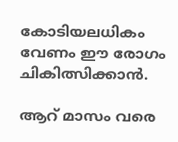കോടിയലധികം വേണം ഈ രോഗം ചികിത്സിക്കാന്‍.

ആറ് മാസം വരെ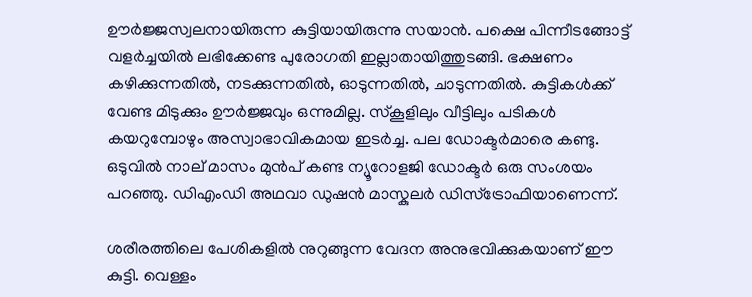ഊർജ്ജസ്വലനായിരുന്ന കുട്ടിയായിരുന്നു സയാൻ. പക്ഷെ പിന്നീടങ്ങോട്ട് വളർച്ചയിൽ ലഭിക്കേണ്ട പുരോഗതി ഇല്ലാതായിത്തുടങ്ങി. ഭക്ഷണം കഴിക്കുന്നതിൽ, നടക്കുന്നതിൽ, ഓടുന്നതിൽ, ചാടുന്നതിൽ. കുട്ടികൾക്ക് വേണ്ട മിടുക്കും ഊർജ്ജവും ഒന്നുമില്ല. സ്കൂളിലും വീട്ടിലും പടികൾ കയറുമ്പോഴും അസ്വാഭാവികമായ ഇടർച്ച. പല ഡോക്ടർമാരെ കണ്ടു. ഒടുവിൽ നാല് മാസം മുൻപ് കണ്ട ന്യൂറോളജി ഡോക്ടർ ഒരു സംശയം പറഞ്ഞു. ഡിഎംഡി അഥവാ ഡുഷൻ മാസ്കുലർ ഡിസ്ട്രോഫിയാണെന്ന്.

ശരീരത്തിലെ പേശികളിൽ നുറുങ്ങുന്ന വേദന അനുഭവിക്കുകയാണ് ഈ കുട്ടി. വെള്ളം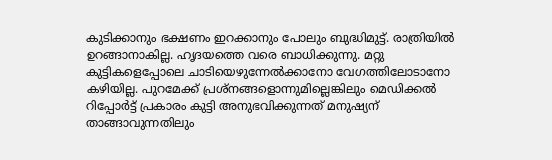കുടിക്കാനും ഭക്ഷണം ഇറക്കാനും പോലും ബുദ്ധിമുട്ട്. രാത്രിയിൽ ഉറങ്ങാനാകില്ല. ഹൃദയത്തെ വരെ ബാധിക്കുന്നു. മറ്റു കുട്ടികളെപ്പോലെ ചാടിയെഴുന്നേൽക്കാനോ വേഗത്തിലോടാനോ കഴിയില്ല. പുറമേക്ക് പ്രശ്നങ്ങളൊന്നുമില്ലെങ്കിലും മെഡിക്കൽ റിപ്പോർട്ട് പ്രകാരം കുട്ടി അനുഭവിക്കുന്നത് മനുഷ്യന് താങ്ങാവുന്നതിലും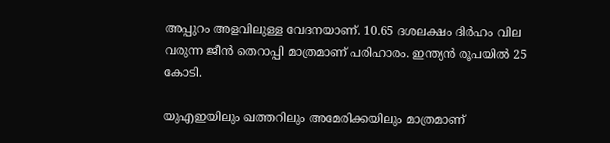അപ്പുറം അളവിലുള്ള വേദനയാണ്. 10.65 ദശലക്ഷം ദിർഹം വില വരുന്ന ജീൻ തെറാപ്പി മാത്രമാണ് പരിഹാരം. ഇന്ത്യൻ രൂപയിൽ 25 കോടി.

യുഎഇയിലും ഖത്തറിലും അമേരിക്കയിലും മാത്രമാണ്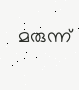മരുന്ന്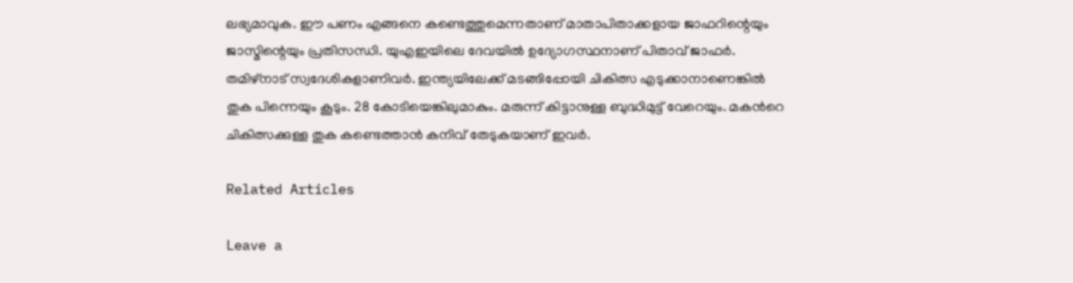ലഭ്യമാവുക. ഈ പണം എങ്ങനെ കണ്ടെത്തുമെന്നതാണ് മാതാപിതാക്കളായ ജാഫറിന്റെയും ജാസ്മിന്റെയും പ്രതിസന്ധി. യുഎഇയിലെ ദേവയിൽ ഉദ്യോഗസ്ഥനാണ് പിതാവ് ജാഫർ. തമിഴ്നാട് സ്വദേശികളാണിവർ. ഇന്ത്യയിലേക്ക് മടങ്ങിപ്പോയി ചികിത്സ എടുക്കാനാണെങ്കിൽ തുക പിന്നെയും കൂടും. 28 കോടിയെങ്കിലുമാകും. മരുന്ന് കിട്ടാനുള്ള ബുദ്ധിമുട്ട് വേറെയും. മകന്‍റെ ചികിത്സക്കുള്ള തുക കണ്ടെത്താൻ കനിവ് തേടുകയാണ് ഇവര്‍.

Related Articles

Leave a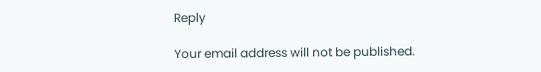Reply

Your email address will not be published.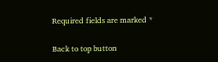Required fields are marked *

Back to top button